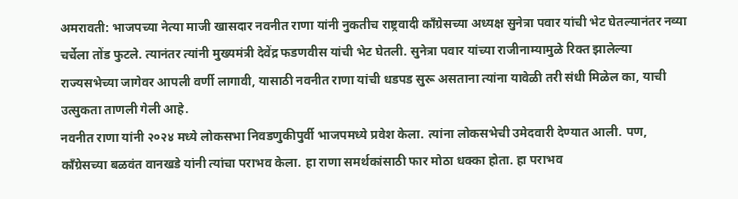अमरावती: भाजपच्या नेत्या माजी खासदार नवनीत राणा यांनी नुकतीच राष्ट्रवादी काँग्रेसच्या अध्यक्ष सुनेत्रा पवार यांची भेट घेतल्यानंतर नव्या चर्चेला तोंड फुटले. त्यानंतर त्यांनी मुख्यमंत्री देवेंद्र फडणवीस यांची भेट घेतली. सुनेत्रा पवार यांच्या राजीनाम्यामुळे रिक्त झालेल्या राज्यसभेच्या जागेवर आपली वर्णी लागावी, यासाठी नवनीत राणा यांची धडपड सुरू असताना त्यांना यावेळी तरी संधी मिळेल का, याची उत्सुकता ताणली गेली आहे.
नवनीत राणा यांनी २०२४ मध्ये लोकसभा निवडणुकीपुर्वी भाजपमध्ये प्रवेश केला. त्यांना लोकसभेची उमेदवारी देण्यात आली. पण, काँग्रेसच्या बळवंत वानखडे यांनी त्यांचा पराभव केला. हा राणा समर्थकांसाठी फार मोठा धक्का होता. हा पराभव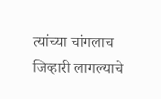त्यांच्या चांगलाच जिव्हारी लागल्याचे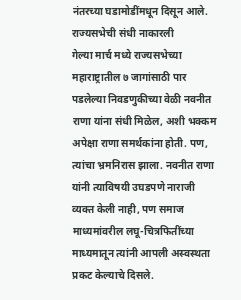नंतरच्या घडामोडींमधून दिसून आले.
राज्यसभेची संधी नाकारली
गेल्या मार्च मध्ये राज्यसभेच्या महाराष्ट्रातील ७ जागांसाठी पार पडलेल्या निवडणुकीच्या वेळी नवनीत राणा यांना संधी मिळेल, अशी भक्कम अपेक्षा राणा समर्थकांना होती. पण, त्यांचा भ्रमनिरास झाला. नवनीत राणा यांनी त्याविषयी उघडपणे नाराजी व्यक्त केली नाही, पण समाज माध्यमांवरील लघू-चित्रफितींच्या माध्यमातून त्यांनी आपली अस्वस्थता प्रकट केल्याचे दिसले.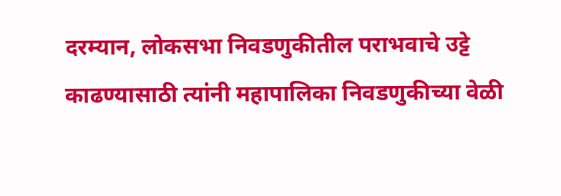दरम्यान, लोकसभा निवडणुकीतील पराभवाचे उट्टे काढण्यासाठी त्यांनी महापालिका निवडणुकीच्या वेळी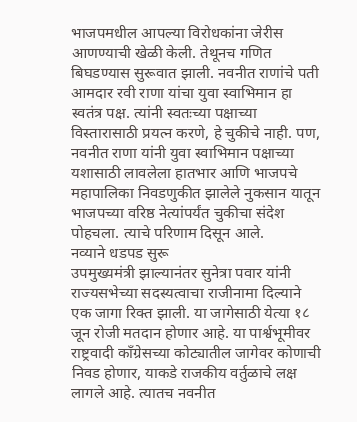भाजपमधील आपल्या विरोधकांना जेरीस आणण्याची खेळी केली. तेथूनच गणित बिघडण्यास सुरूवात झाली. नवनीत राणांचे पती आमदार रवी राणा यांचा युवा स्वाभिमान हा स्वतंत्र पक्ष. त्यांनी स्वतःच्या पक्षाच्या विस्तारासाठी प्रयत्न करणे, हे चुकीचे नाही. पण, नवनीत राणा यांनी युवा स्वाभिमान पक्षाच्या यशासाठी लावलेला हातभार आणि भाजपचे महापालिका निवडणुकीत झालेले नुकसान यातून भाजपच्या वरिष्ठ नेत्यांपर्यंत चुकीचा संदेश पोहचला. त्याचे परिणाम दिसून आले.
नव्याने धडपड सुरू
उपमुख्यमंत्री झाल्यानंतर सुनेत्रा पवार यांनी राज्यसभेच्या सदस्यत्वाचा राजीनामा दिल्याने एक जागा रिक्त झाली. या जागेसाठी येत्या १८ जून रोजी मतदान होणार आहे. या पार्श्वभूमीवर राष्ट्रवादी काँग्रेसच्या कोट्यातील जागेवर कोणाची निवड होणार, याकडे राजकीय वर्तुळाचे लक्ष लागले आहे. त्यातच नवनीत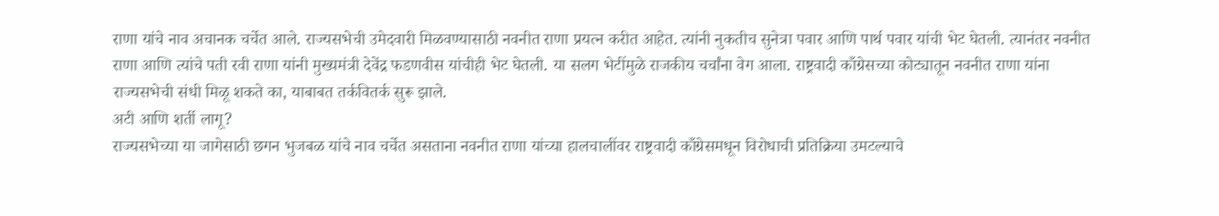राणा यांचे नाव अचानक चर्चेत आले. राज्यसभेची उमेदवारी मिळवण्यासाठी नवनीत राणा प्रयत्न करीत आहेत. त्यांनी नुकतीच सुनेत्रा पवार आणि पार्थ पवार यांची भेट घेतली. त्यानंतर नवनीत राणा आणि त्यांचे पती रवी राणा यांनी मुख्यमंत्री देवेंद्र फडणवीस यांचीही भेट घेतली. या सलग भेटींमुळे राजकीय चर्चांना वेग आला. राष्ट्रवादी काँग्रेसच्या कोट्यातून नवनीत राणा यांना राज्यसभेची संधी मिळू शकते का, याबाबत तर्कवितर्क सुरू झाले.
अटी आणि शर्ती लागू?
राज्यसभेच्या या जागेसाठी छगन भुजबळ यांचे नाव चर्चेत असताना नवनीत राणा यांच्या हालचालींवर राष्ट्रवादी काँग्रेसमधून विरोधाची प्रतिक्रिया उमटल्याचे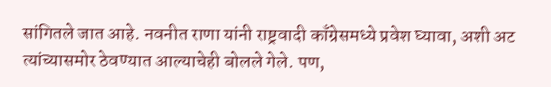सांगितले जात आहे. नवनीत राणा यांनी राष्ट्रवादी काँग्रेसमध्ये प्रवेश घ्यावा, अशी अट त्यांच्यासमोर ठेवण्यात आल्याचेही बोलले गेले. पण,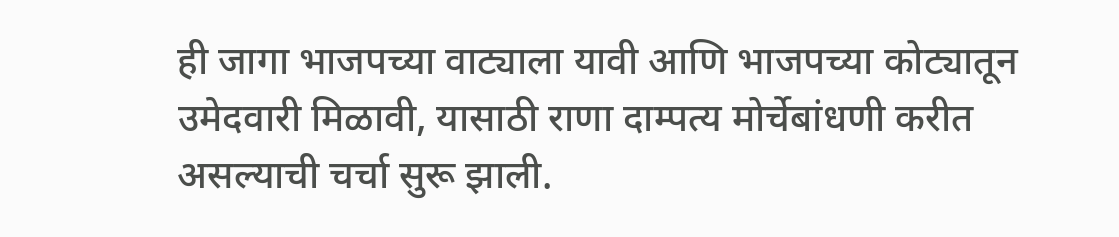ही जागा भाजपच्या वाट्याला यावी आणि भाजपच्या कोट्यातून उमेदवारी मिळावी, यासाठी राणा दाम्पत्य मोर्चेबांधणी करीत असल्याची चर्चा सुरू झाली.